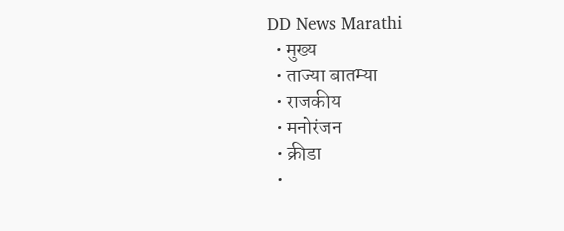DD News Marathi
  • मुख्य
  • ताज्या बातम्या
  • राजकीय
  • मनोरंजन
  • क्रीडा
  •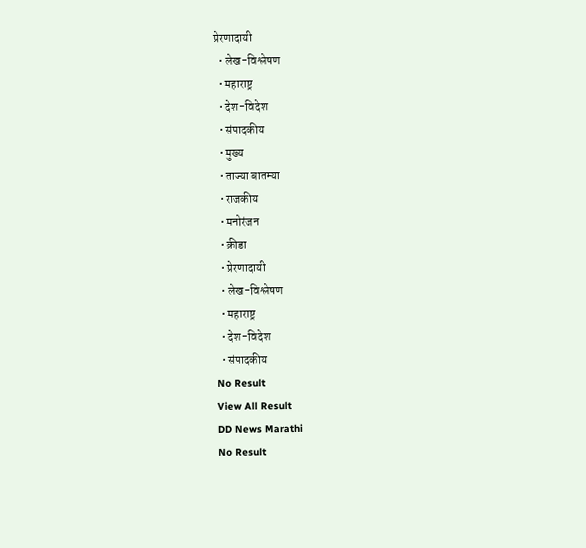प्रेरणादायी
  • लेख-विश्लेषण
  • महाराष्ट्र
  • देश-विदेश
  • संपादकीय
  • मुख्य
  • ताज्या बातम्या
  • राजकीय
  • मनोरंजन
  • क्रीडा
  • प्रेरणादायी
  • लेख-विश्लेषण
  • महाराष्ट्र
  • देश-विदेश
  • संपादकीय
No Result
View All Result
DD News Marathi
No Result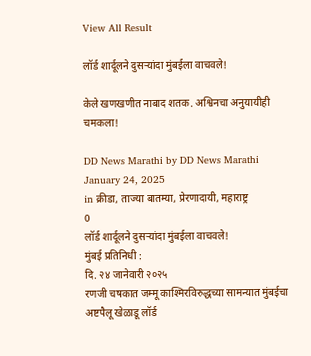View All Result

लॉर्ड शार्दूलने दुसऱ्यांदा मुंबईला वाचवले!

केले खणखणीत नाबाद शतक. अश्विनचा अनुयायीही चमकला!

DD News Marathi by DD News Marathi
January 24, 2025
in क्रीडा, ताज्या बातम्या, प्रेरणादायी, महाराष्ट्र
0
लॉर्ड शार्दूलने दुसऱ्यांदा मुंबईला वाचवले!
मुंबई प्रतिनिधी :
दि. २४ जानेवारी २०२५
रणजी चषकात जम्मू काश्मिरविरुद्धच्या सामन्यात मुंबईचा अष्टपैलू खेळाडू लॉर्ड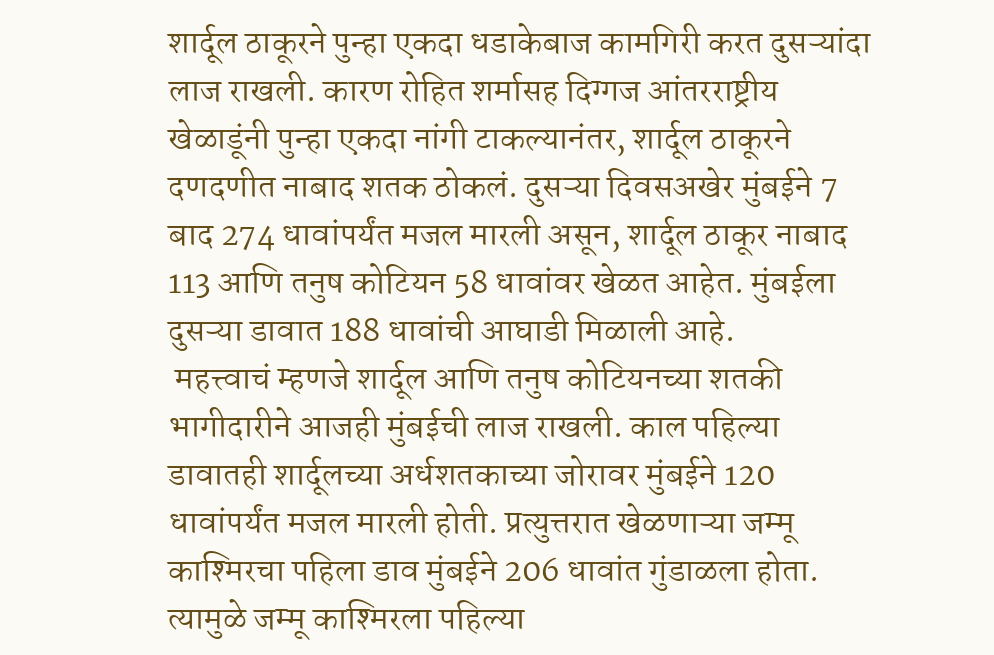शार्दूल ठाकूरने पुन्हा एकदा धडाकेबाज कामगिरी करत दुसऱ्यांदा लाज राखली. कारण रोहित शर्मासह दिग्गज आंतरराष्ट्रीय खेळाडूंनी पुन्हा एकदा नांगी टाकल्यानंतर, शार्दूल ठाकूरने दणदणीत नाबाद शतक ठोकलं. दुसऱ्या दिवसअखेर मुंबईने 7 बाद 274 धावांपर्यंत मजल मारली असून, शार्दूल ठाकूर नाबाद 113 आणि तनुष कोटियन 58 धावांवर खेळत आहेत. मुंबईला दुसऱ्या डावात 188 धावांची आघाडी मिळाली आहे.
 महत्त्वाचं म्हणजे शार्दूल आणि तनुष कोटियनच्या शतकी भागीदारीने आजही मुंबईची लाज राखली. काल पहिल्या डावातही शार्दूलच्या अर्धशतकाच्या जोरावर मुंबईने 120 धावांपर्यंत मजल मारली होती. प्रत्युत्तरात खेळणाऱ्या जम्मू काश्मिरचा पहिला डाव मुंबईने 206 धावांत गुंडाळला होता. त्यामुळे जम्मू काश्मिरला पहिल्या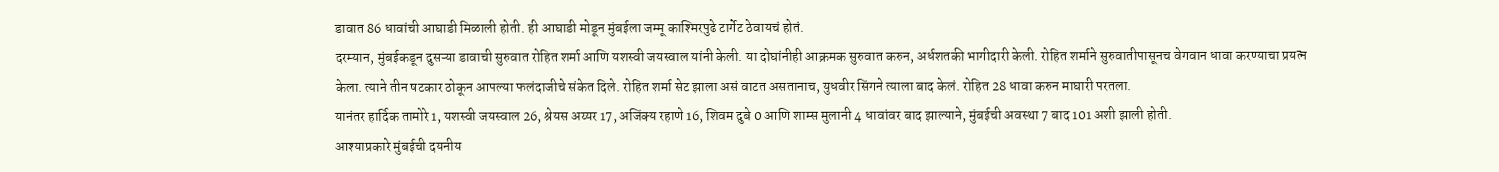डावात 86 धावांची आघाडी मिळाली होती. ही आघाडी मोडून मुंबईला जम्मू काश्मिरपुढे टार्गेट ठेवायचं होतं.
दरम्यान, मुंबईकडून दुसऱ्या डावाची सुरुवात रोहित शर्मा आणि यशस्वी जयस्वाल यांनी केली. या दोघांनीही आक्रमक सुरुवात करुन, अर्धशतकी भागीदारी केली. रोहित शर्माने सुरुवातीपासूनच वेगवान धावा करण्याचा प्रयत्न केला. त्याने तीन षटकार ठोकून आपल्या फलंदाजीचे संकेत दिले. रोहित शर्मा सेट झाला असं वाटत असतानाच, युधवीर सिंगने त्याला बाद केलं. रोहित 28 धावा करुन माघारी परतला.
यानंतर हार्दिक तामोरे 1, यशस्वी जयस्वाल 26, श्रेयस अय्यर 17, अजिंक्य रहाणे 16, शिवम दुबे 0 आणि शाम्स मुलानी 4 धावांवर बाद झाल्याने, मुंबईची अवस्था 7 बाद 101 अशी झाली होती.
आश्याप्रकारे मुंबईची दयनीय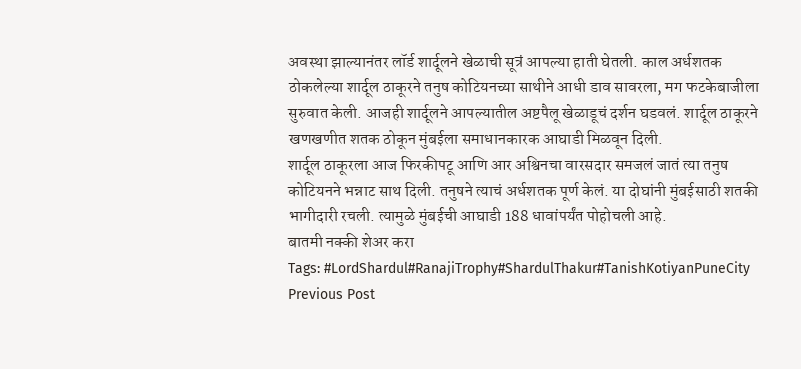अवस्था झाल्यानंतर लॉर्ड शार्दूलने खेळाची सूत्रं आपल्या हाती घेतली. काल अर्धशतक ठोकलेल्या शार्दूल ठाकूरने तनुष कोटियनच्या साथीने आधी डाव सावरला, मग फटकेबाजीला सुरुवात केली. आजही शार्दूलने आपल्यातील अष्टपैलू खेळाडूचं दर्शन घडवलं. शार्दूल ठाकूरने खणखणीत शतक ठोकून मुंबईला समाधानकारक आघाडी मिळवून दिली.
शार्दूल ठाकूरला आज फिरकीपटू आणि आर अश्विनचा वारसदार समजलं जातं त्या तनुष कोटियनने भन्नाट साथ दिली. तनुषने त्याचं अर्धशतक पूर्ण केलं. या दोघांनी मुंबईसाठी शतकी भागीदारी रचली. त्यामुळे मुंबईची आघाडी 188 धावांपर्यंत पोहोचली आहे.
बातमी नक्की शेअर करा
Tags: #LordShardul#RanajiTrophy#ShardulThakur#TanishKotiyanPuneCity
Previous Post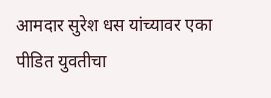आमदार सुरेश धस यांच्यावर एका पीडित युवतीचा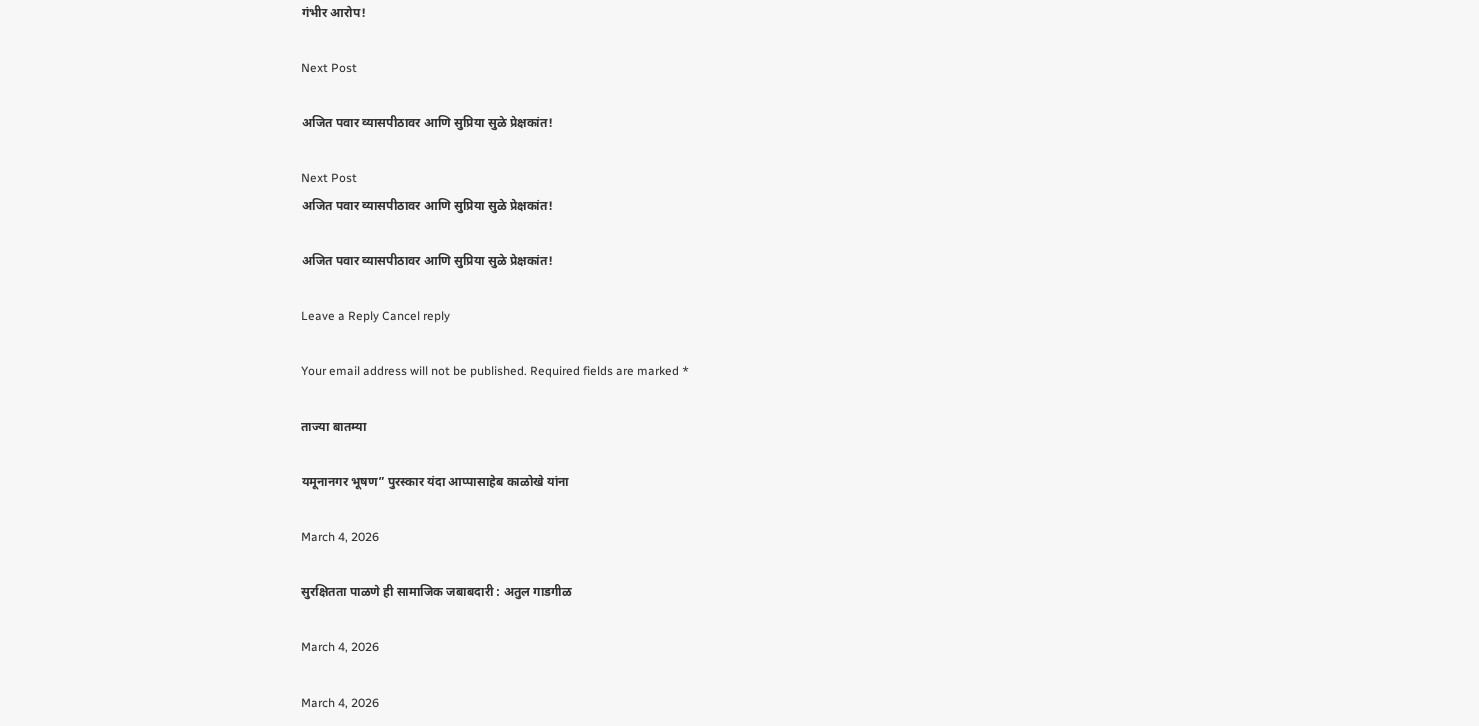गंभीर आरोप!

Next Post

अजित पवार व्यासपीठावर आणि सुप्रिया सुळे प्रेक्षकांत!

Next Post
अजित पवार व्यासपीठावर आणि सुप्रिया सुळे प्रेक्षकांत!

अजित पवार व्यासपीठावर आणि सुप्रिया सुळे प्रेक्षकांत!

Leave a Reply Cancel reply

Your email address will not be published. Required fields are marked *

ताज्या बातम्या

यमूनानगर भूषण” पुरस्कार यंदा आप्पासाहेब काळोखे यांना

March 4, 2026

सुरक्षितता पाळणे ही सामाजिक जबाबदारी : अतुल गाडगीळ

March 4, 2026

March 4, 2026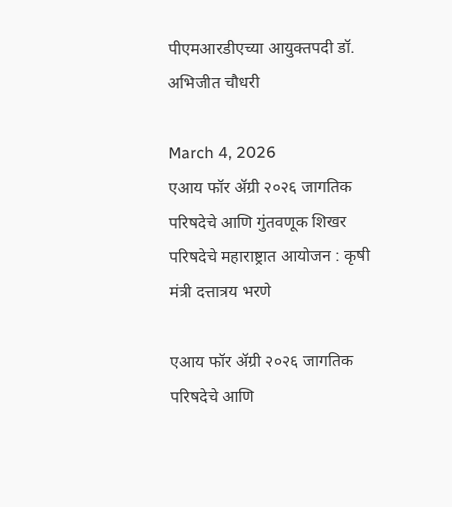पीएमआरडीएच्या आयुक्तपदी डॉ. अभिजीत चौधरी

March 4, 2026
एआय फॉर ॲग्री २०२६ जागतिक परिषदेचे आणि गुंतवणूक शिखर परिषदेचे महाराष्ट्रात आयोजन : कृषी मंत्री दत्तात्रय भरणे

एआय फॉर ॲग्री २०२६ जागतिक परिषदेचे आणि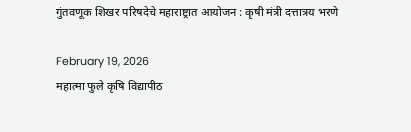गुंतवणूक शिखर परिषदेचे महाराष्ट्रात आयोजन : कृषी मंत्री दत्तात्रय भरणे

February 19, 2026
महात्मा फुले कृषि विद्यापीठ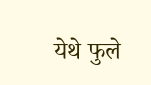येथे फुले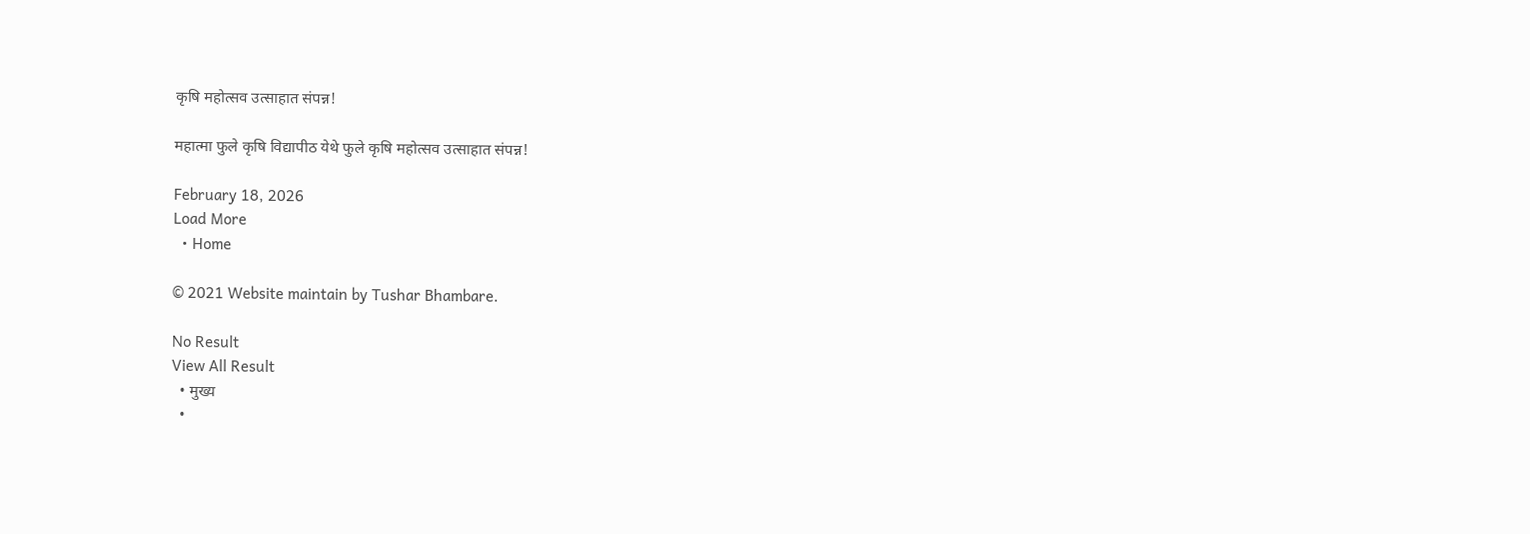कृषि महोत्सव उत्साहात संपन्न!

महात्मा फुले कृषि विद्यापीठ येथे फुले कृषि महोत्सव उत्साहात संपन्न!

February 18, 2026
Load More
  • Home

© 2021 Website maintain by Tushar Bhambare.

No Result
View All Result
  • मुख्य
  •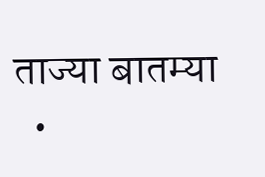ताज्या बातम्या
  •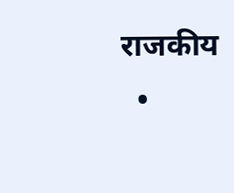राजकीय
  •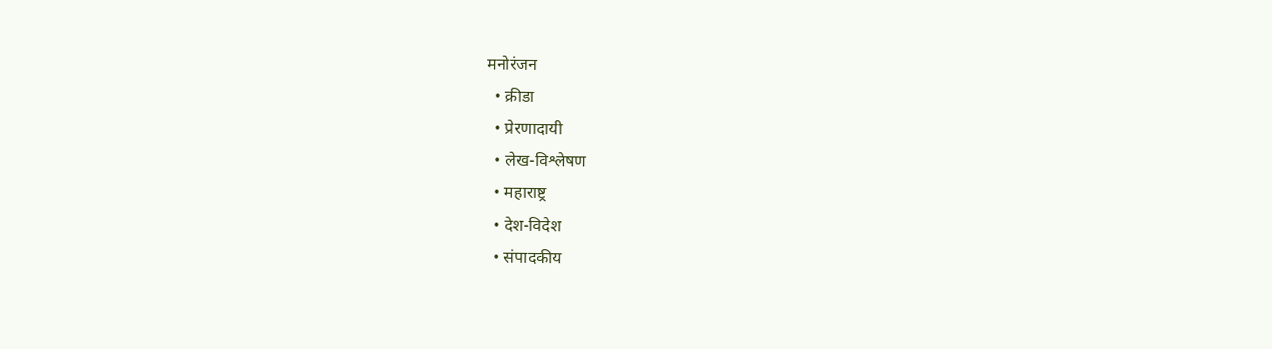मनोरंजन
  • क्रीडा
  • प्रेरणादायी
  • लेख-विश्लेषण
  • महाराष्ट्र
  • देश-विदेश
  • संपादकीय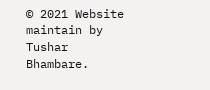© 2021 Website maintain by Tushar Bhambare.